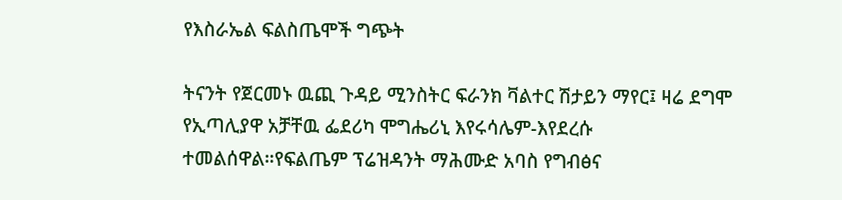የእስራኤል ፍልስጤሞች ግጭት

ትናንት የጀርመኑ ዉጪ ጉዳይ ሚንስትር ፍራንክ ቫልተር ሽታይን ማየር፤ ዛሬ ደግሞ የኢጣሊያዋ አቻቸዉ ፌደሪካ ሞግሔሪኒ እየሩሳሌም-እየደረሱ ተመልሰዋል።የፍልጤም ፕሬዝዳንት ማሕሙድ አባስ የግብፅና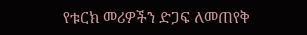የቱርክ መሪዎችን ድጋፍ ለመጠየቅ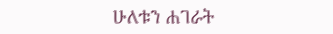ሁለቱን ሐገራት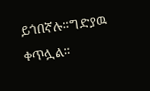ይጎበኛሉ።ግድያዉ ቀጥሏል።